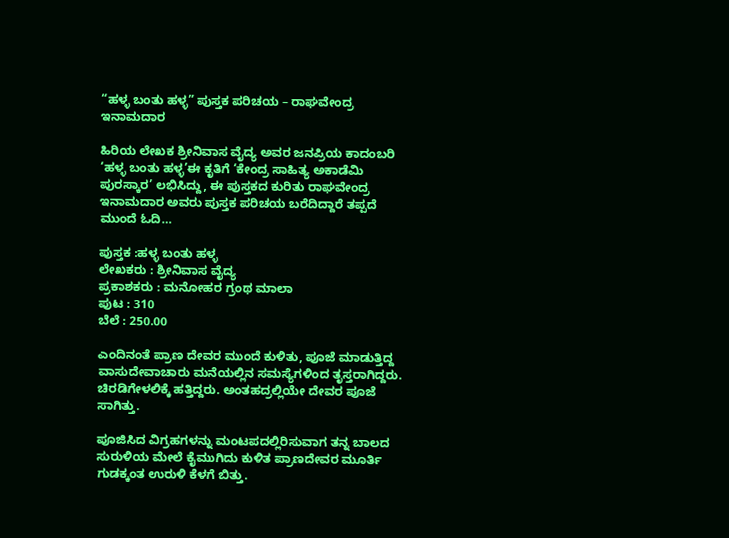“ಹಳ್ಳ ಬಂತು ಹಳ್ಳ” ಪುಸ್ತಕ ಪರಿಚಯ – ರಾಘವೇಂದ್ರ ಇನಾಮದಾರ

ಹಿರಿಯ ಲೇಖಕ ಶ್ರೀನಿವಾಸ ವೈದ್ಯ ಅವರ ಜನಪ್ರಿಯ ಕಾದಂಬರಿ ‘ಹಳ್ಳ ಬಂತು ಹಳ್ಳ’ಈ ಕೃತಿಗೆ ‘ಕೇಂದ್ರ ಸಾಹಿತ್ಯ ಅಕಾಡೆಮಿ ಪುರಸ್ಕಾರ’ ಲಭಿಸಿದ್ದು, ಈ ಪುಸ್ತಕದ ಕುರಿತು ರಾಘವೇಂದ್ರ ಇನಾಮದಾರ ಅವರು ಪುಸ್ತಕ ಪರಿಚಯ ಬರೆದಿದ್ದಾರೆ ತಪ್ಪದೆ ಮುಂದೆ ಓದಿ…

ಪುಸ್ತಕ :ಹಳ್ಳ ಬಂತು ಹಳ್ಳ
ಲೇಖಕರು : ಶ್ರೀನಿವಾಸ ವೈದ್ಯ
ಪ್ರಕಾಶಕರು : ಮನೋಹರ ಗ್ರಂಥ ಮಾಲಾ
ಪುಟ : 310
ಬೆಲೆ : 250.00

ಎಂದಿನಂತೆ ಪ್ರಾಣ ದೇವರ ಮುಂದೆ ಕುಳಿತು, ಪೂಜೆ ಮಾಡುತ್ತಿದ್ದ ವಾಸುದೇವಾಚಾರು ಮನೆಯಲ್ಲಿನ ಸಮಸ್ಯೆಗಳಿಂದ ತೃಸ್ತರಾಗಿದ್ದರು. ಚಿರಡಿಗೇಳಲಿಕ್ಕೆ ಹತ್ತಿದ್ದರು. ಅಂತಹದ್ರಲ್ಲಿಯೇ ದೇವರ ಪೂಜೆ ಸಾಗಿತ್ತು.

ಪೂಜಿಸಿದ ವಿಗ್ರಹಗಳನ್ನು ಮಂಟಪದಲ್ಲಿರಿಸುವಾಗ ತನ್ನ ಬಾಲದ ಸುರುಳಿಯ ಮೇಲೆ ಕೈಮುಗಿದು ಕುಳಿತ ಪ್ರಾಣದೇವರ ಮೂರ್ತಿ ಗುಡಕ್ಕಂತ ಉರುಳಿ ಕೆಳಗೆ ಬಿತ್ತು.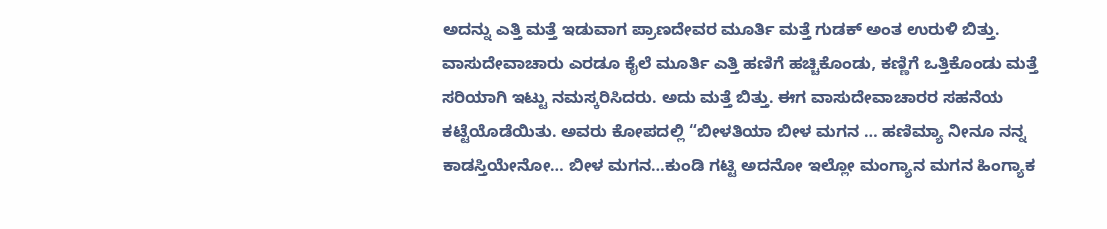ಅದನ್ನು ಎತ್ತಿ ಮತ್ತೆ ಇಡುವಾಗ ಪ್ರಾಣದೇವರ ಮೂರ್ತಿ ಮತ್ತೆ ಗುಡಕ್ ಅಂತ ಉರುಳಿ ಬಿತ್ತು. ವಾಸುದೇವಾಚಾರು ಎರಡೂ ಕೈಲೆ ಮೂರ್ತಿ ಎತ್ತಿ ಹಣಿಗೆ ಹಚ್ಚಿಕೊಂಡು, ಕಣ್ಣಿಗೆ ಒತ್ತಿಕೊಂಡು ಮತ್ತೆ ಸರಿಯಾಗಿ ಇಟ್ಟು ನಮಸ್ಕರಿಸಿದರು. ಅದು ಮತ್ತೆ ಬಿತ್ತು. ಈಗ ವಾಸುದೇವಾಚಾರರ ಸಹನೆಯ ಕಟ್ಟೆಯೊಡೆಯಿತು. ಅವರು ಕೋಪದಲ್ಲಿ “ಬೀಳತಿಯಾ ಬೀಳ ಮಗನ … ಹಣಿಮ್ಯಾ ನೀನೂ ನನ್ನ ಕಾಡಸ್ತಿಯೇನೋ… ಬೀಳ ಮಗನ…ಕುಂಡಿ ಗಟ್ಟಿ ಅದನೋ ಇಲ್ಲೋ ಮಂಗ್ಯಾನ ಮಗನ ಹಿಂಗ್ಯಾಕ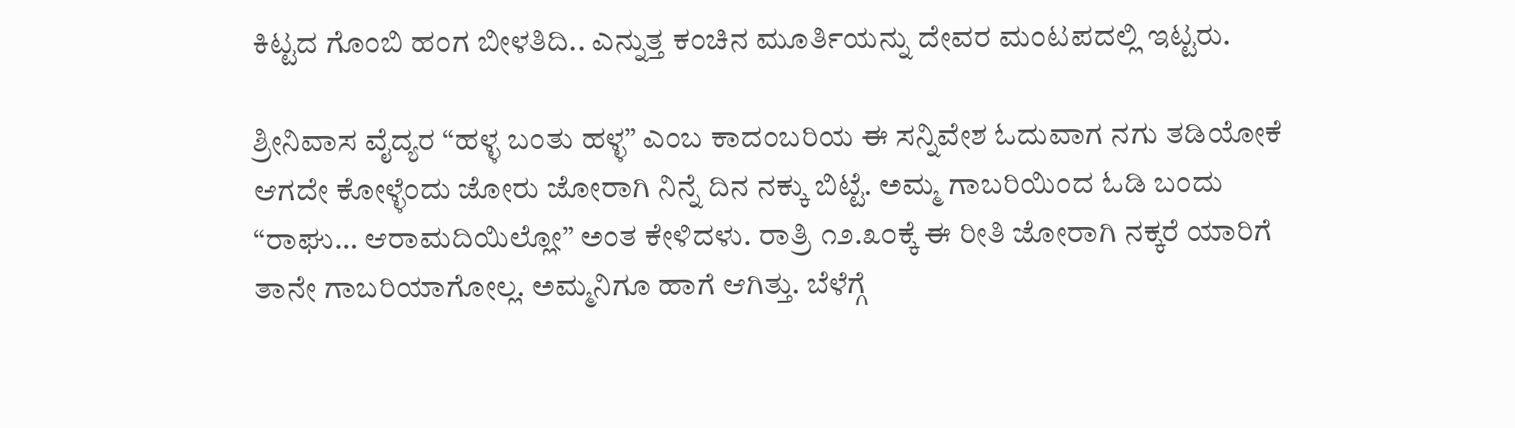ಕಿಟ್ಟದ ಗೊಂಬಿ ಹಂಗ ಬೀಳತಿದಿ.. ಎನ್ನುತ್ತ ಕಂಚಿನ ಮೂರ್ತಿಯನ್ನು ದೇವರ ಮಂಟಪದಲ್ಲಿ ಇಟ್ಟರು.

ಶ್ರೀನಿವಾಸ ವೈದ್ಯರ “ಹಳ್ಳ ಬಂತು ಹಳ್ಳ” ಎಂಬ ಕಾದಂಬರಿಯ ಈ ಸನ್ನಿವೇಶ ಓದುವಾಗ ನಗು ತಡಿಯೋಕೆ ಆಗದೇ ಕೋಳ್ಳೆಂದು ಜೋರು ಜೋರಾಗಿ ನಿನ್ನೆ ದಿನ ನಕ್ಕು ಬಿಟ್ಟೆ. ಅಮ್ಮ ಗಾಬರಿಯಿಂದ ಓಡಿ ಬಂದು “ರಾಘು… ಆರಾಮದಿಯಿಲ್ಲೋ” ಅಂತ ಕೇಳಿದಳು. ರಾತ್ರಿ ೧೨.೩೦ಕ್ಕೆ ಈ ರೀತಿ ಜೋರಾಗಿ ನಕ್ಕರೆ ಯಾರಿಗೆ ತಾನೇ ಗಾಬರಿಯಾಗೋಲ್ಲ. ಅಮ್ಮನಿಗೂ ಹಾಗೆ ಆಗಿತ್ತು. ಬೆಳೆಗ್ಗೆ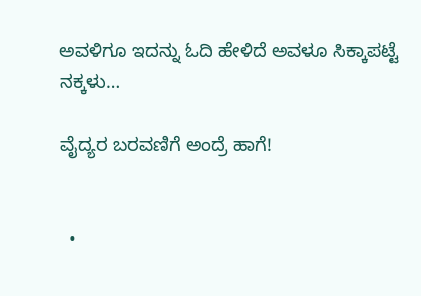ಅವಳಿಗೂ ಇದನ್ನು ಓದಿ ಹೇಳಿದೆ ಅವಳೂ ಸಿಕ್ಕಾಪಟ್ಟೆ ನಕ್ಕಳು…

ವೈದ್ಯರ ಬರವಣಿಗೆ ಅಂದ್ರೆ ಹಾಗೆ!


  •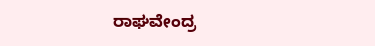ರಾಘವೇಂದ್ರ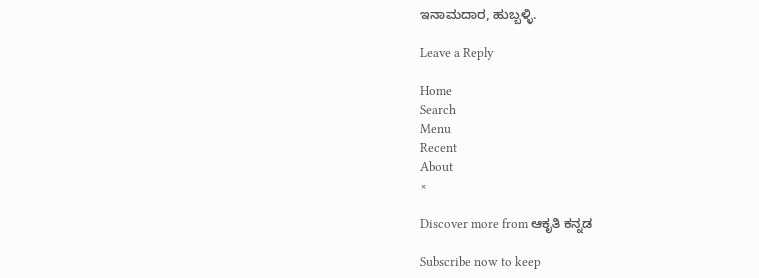ಇನಾಮದಾರ, ಹುಬ್ಬಳ್ಳಿ.

Leave a Reply

Home
Search
Menu
Recent
About
×

Discover more from ಆಕೃತಿ ಕನ್ನಡ

Subscribe now to keep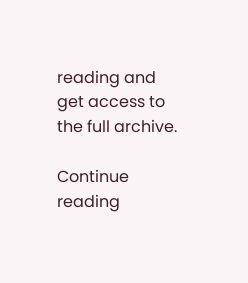reading and get access to the full archive.

Continue reading